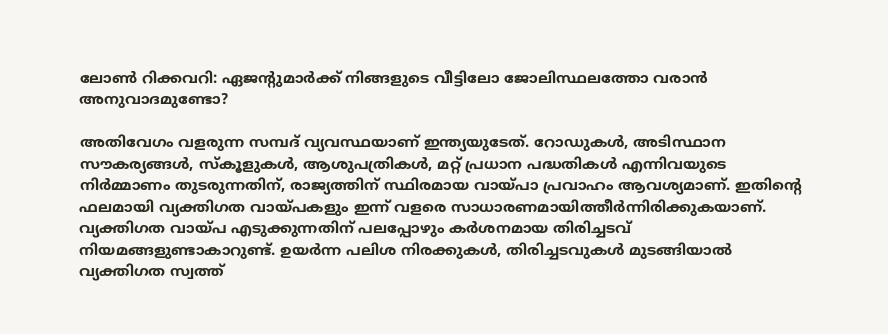ലോൺ റിക്കവറി: ഏജന്റുമാർക്ക് നിങ്ങളുടെ വീട്ടിലോ ജോലിസ്ഥലത്തോ വരാൻ അനുവാദമുണ്ടോ?

അതിവേഗം വളരുന്ന സമ്പദ് വ്യവസ്ഥയാണ് ഇന്ത്യയുടേത്. റോഡുകൾ, അടിസ്ഥാന സൗകര്യങ്ങൾ, സ്‌കൂളുകൾ, ആശുപത്രികൾ, മറ്റ് പ്രധാന പദ്ധതികൾ എന്നിവയുടെ നിർമ്മാണം തുടരുന്നതിന്, രാജ്യത്തിന് സ്ഥിരമായ വായ്പാ പ്രവാഹം ആവശ്യമാണ്. ഇതിന്റെ ഫലമായി വ്യക്തിഗത വായ്പകളും ഇന്ന് വളരെ സാധാരണമായിത്തീർന്നിരിക്കുകയാണ്. വ്യക്തിഗത വായ്പ എടുക്കുന്നതിന് പലപ്പോഴും കർശനമായ തിരിച്ചടവ് നിയമങ്ങളുണ്ടാകാറുണ്ട്. ഉയർന്ന പലിശ നിരക്കുകൾ, തിരിച്ചടവുകൾ മുടങ്ങിയാൽ വ്യക്തിഗത സ്വത്ത്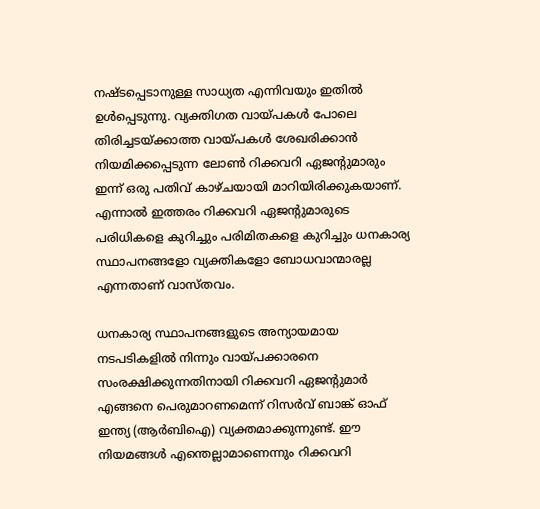നഷ്ടപ്പെടാനുള്ള സാധ്യത എന്നിവയും ഇതിൽ ഉൾപ്പെടുന്നു. വ്യക്തിഗത വായ്പകൾ പോലെ തിരിച്ചടയ്ക്കാത്ത വായ്പകൾ ശേഖരിക്കാൻ നിയമിക്കപ്പെടുന്ന ലോൺ റിക്കവറി ഏജന്റുമാരും ഇന്ന് ഒരു പതിവ് കാഴ്ചയായി മാറിയിരിക്കുകയാണ്. എന്നാൽ ഇത്തരം റിക്കവറി ഏജന്റുമാരുടെ പരിധികളെ കുറിച്ചും പരിമിതകളെ കുറിച്ചും ധനകാര്യ സ്ഥാപനങ്ങളോ വ്യക്തികളോ ബോധവാന്മാരല്ല എന്നതാണ് വാസ്തവം.

ധനകാര്യ സ്ഥാപനങ്ങളുടെ അന്യായമായ നടപടികളിൽ നിന്നും വായ്പക്കാരനെ സംരക്ഷിക്കുന്നതിനായി റിക്കവറി ഏജന്റുമാർ എങ്ങനെ പെരുമാറണമെന്ന് റിസർവ് ബാങ്ക് ഓഫ് ഇന്ത്യ (ആർബിഐ) വ്യക്തമാക്കുന്നുണ്ട്. ഈ നിയമങ്ങൾ എന്തെല്ലാമാണെന്നും റിക്കവറി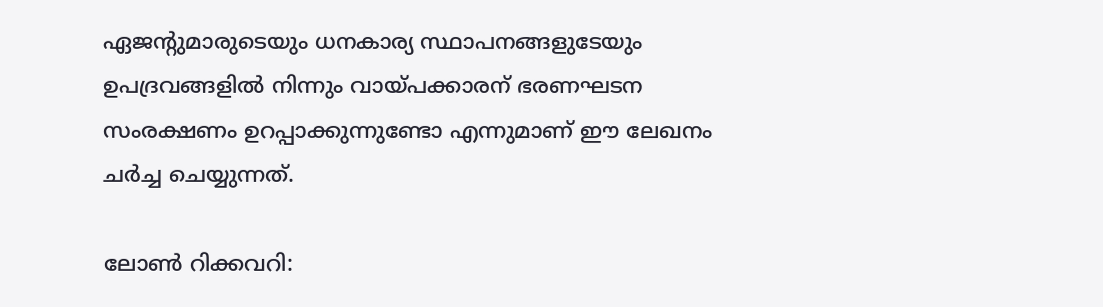ഏജൻ്റുമാരുടെയും ധനകാര്യ സ്ഥാപനങ്ങളുടേയും ഉപദ്രവങ്ങളിൽ നിന്നും വായ്പക്കാരന് ഭരണഘടന സംരക്ഷണം ഉറപ്പാക്കുന്നുണ്ടോ എന്നുമാണ് ഈ ലേഖനം ചർച്ച ചെയ്യുന്നത്.

ലോൺ റിക്കവറി: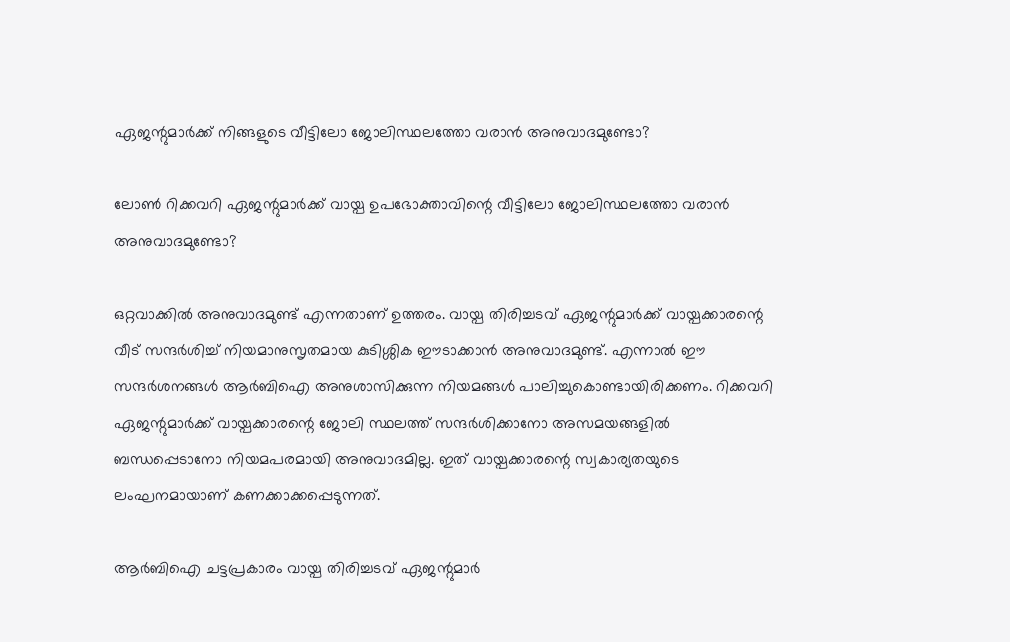ഏജന്റുമാർക്ക് നിങ്ങളുടെ വീട്ടിലോ ജോലിസ്ഥലത്തോ വരാൻ അനുവാദമുണ്ടോ?

ലോൺ റിക്കവറി ഏജന്റുമാർക്ക് വായ്പ ഉപഭോക്താവിന്റെ വീട്ടിലോ ജോലിസ്ഥലത്തോ വരാൻ അനുവാദമുണ്ടോ?

ഒറ്റവാക്കിൽ അനുവാദമുണ്ട് എന്നതാണ് ഉത്തരം. വായ്പ തിരിച്ചടവ് ഏജന്റുമാർക്ക് വായ്പക്കാരന്റെ വീട് സന്ദർശിച്ച് നിയമാനുസൃതമായ കുടിശ്ശിക ഈടാക്കാൻ അനുവാദമുണ്ട്. എന്നാൽ ഈ സന്ദർശനങ്ങൾ ആർബിഐ അനുശാസിക്കുന്ന നിയമങ്ങൾ പാലിച്ചുകൊണ്ടായിരിക്കണം. റിക്കവറി ഏജന്റുമാർക്ക് വായ്പക്കാരന്റെ ജോലി സ്ഥലത്ത് സന്ദർശിക്കാനോ അസമയങ്ങളിൽ ബന്ധപ്പെടാനോ നിയമപരമായി അനുവാദമില്ല. ഇത് വായ്പക്കാരന്റെ സ്വകാര്യതയുടെ ലംഘനമായാണ് കണക്കാക്കപ്പെടുന്നത്.

ആർബിഐ ചട്ടപ്രകാരം വായ്പ തിരിച്ചടവ് ഏജന്റുമാർ‍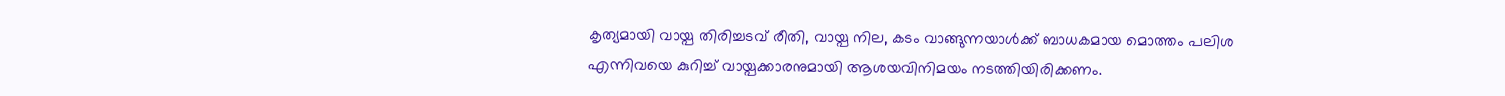കൃത്യമായി വായ്പ തിരിച്ചടവ് രീതി, വായ്പ നില, കടം വാങ്ങുന്നയാൾക്ക് ബാധകമായ മൊത്തം പലിശ എന്നിവയെ കുറിച്ച് വായ്പക്കാരനുമായി ആശയവിനിമയം നടത്തിയിരിക്കണം.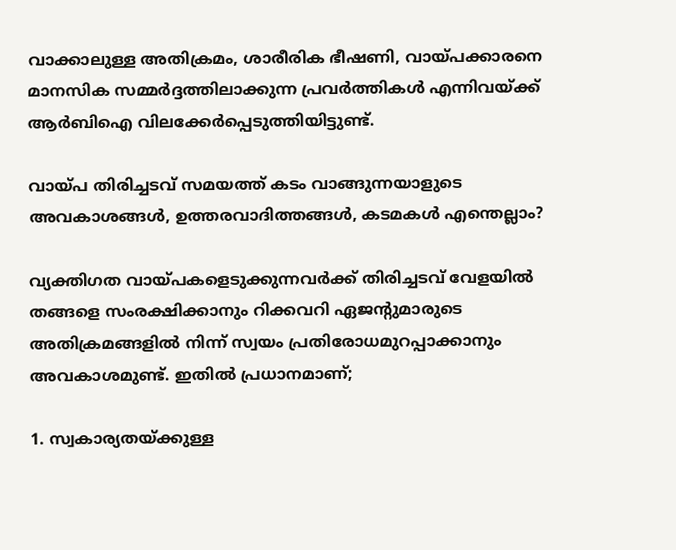വാക്കാലുള്ള അതിക്രമം, ശാരീരിക ഭീഷണി, വായ്പക്കാരനെ മാനസിക സമ്മർദ്ദത്തിലാക്കുന്ന പ്രവർത്തികൾ എന്നിവയ്ക്ക് ആർബിഐ വിലക്കേർപ്പെടുത്തിയിട്ടുണ്ട്.

വായ്പ തിരിച്ചടവ് സമയത്ത് കടം വാങ്ങുന്നയാളുടെ അവകാശങ്ങൾ, ഉത്തരവാദിത്തങ്ങൾ, കടമകൾ എന്തെല്ലാം?

വ്യക്തിഗത വായ്പകളെടുക്കുന്നവർക്ക് തിരിച്ചടവ് വേളയിൽ തങ്ങളെ സംരക്ഷിക്കാനും റിക്കവറി ഏജന്റുമാരുടെ അതിക്രമങ്ങളിൽ നിന്ന് സ്വയം പ്രതിരോധമുറപ്പാക്കാനും അവകാശമുണ്ട്. ഇതിൽ പ്രധാനമാണ്;

1. സ്വകാര്യതയ്ക്കുള്ള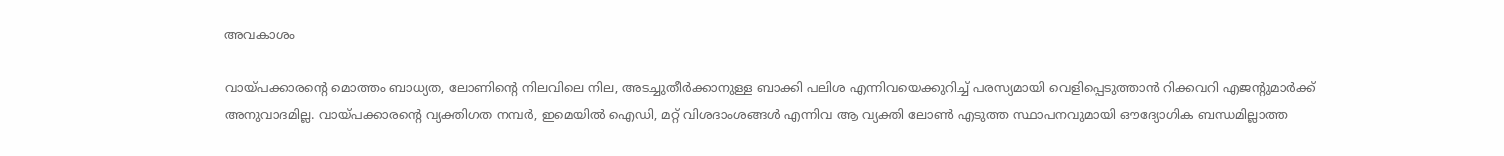അവകാശം

വായ്പക്കാരന്റെ മൊത്തം ബാധ്യത, ലോണിൻ്റെ നിലവിലെ നില, അടച്ചുതീർക്കാനുള്ള ബാക്കി പലിശ എന്നിവയെക്കുറിച്ച് പരസ്യമായി വെളിപ്പെടുത്താൻ റിക്കവറി എജന്റുമാർക്ക് അനുവാദമില്ല. വായ്പക്കാരന്റെ വ്യക്തിഗത നമ്പർ, ഇമെയിൽ ഐഡി, മറ്റ് വിശദാംശങ്ങൾ എന്നിവ ആ വ്യക്തി ലോൺ എടുത്ത സ്ഥാപനവുമായി ഔദ്യോഗിക ബന്ധമില്ലാത്ത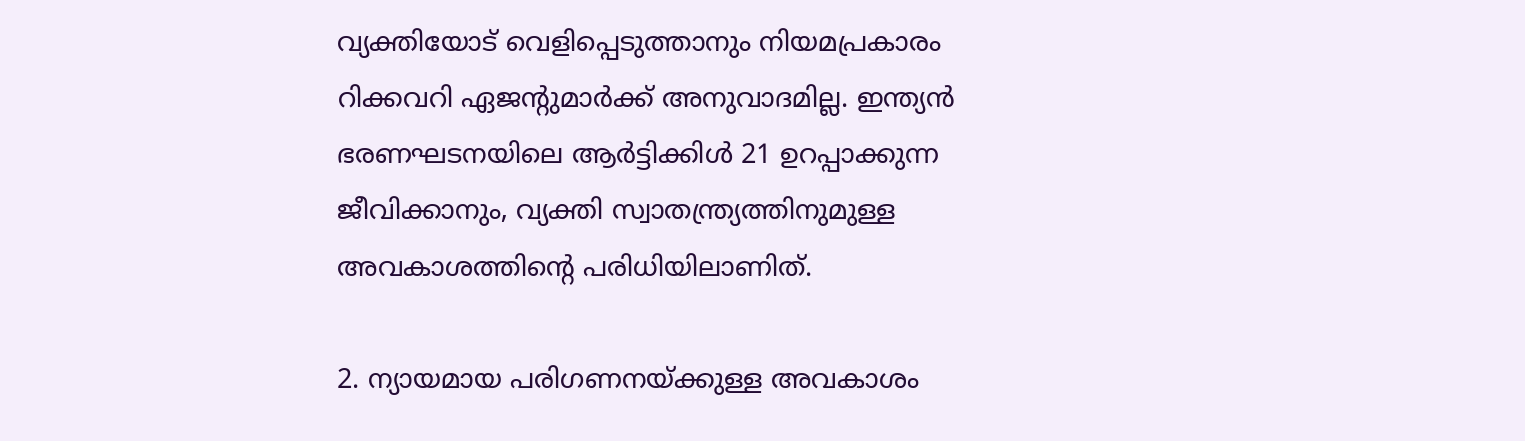വ്യക്തിയോട് വെളിപ്പെടുത്താനും നിയമപ്രകാരം റിക്കവറി ഏജന്റുമാർക്ക് അനുവാദമില്ല. ഇന്ത്യൻ ഭരണഘടനയിലെ ആർട്ടിക്കിൾ 21 ഉറപ്പാക്കുന്ന ജീവിക്കാനും, വ്യക്തി സ്വാതന്ത്ര്യത്തിനുമുള്ള അവകാശത്തിന്റെ പരിധിയിലാണിത്.

2. ന്യായമായ പരിഗണനയ്ക്കുള്ള അവകാശം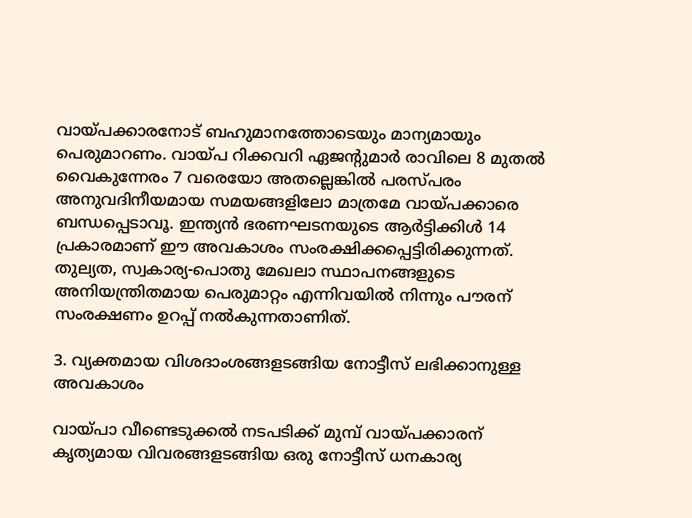വായ്പക്കാരനോട് ബഹുമാനത്തോടെയും മാന്യമായും പെരുമാറണം. വായ്പ റിക്കവറി ഏജന്റുമാർ രാവിലെ 8 മുതൽ വൈകുന്നേരം 7 വരെയോ അതല്ലെങ്കിൽ പരസ്പരം അനുവദിനീയമായ സമയങ്ങളിലോ മാത്രമേ വായ്പക്കാരെ ബന്ധപ്പെടാവൂ. ഇന്ത്യൻ ഭരണഘടനയുടെ ആർട്ടിക്കിൾ 14 പ്രകാരമാണ് ഈ അവകാശം സംരക്ഷിക്കപ്പെട്ടിരിക്കുന്നത്. തുല്യത, സ്വകാര്യ-പൊതു മേഖലാ സ്ഥാപനങ്ങളുടെ അനിയന്ത്രിതമായ പെരുമാറ്റം എന്നിവയിൽ നിന്നും പൗരന് സംരക്ഷണം ഉറപ്പ് നൽകുന്നതാണിത്.

3. വ്യക്തമായ വിശദാംശങ്ങളടങ്ങിയ നോട്ടീസ് ലഭിക്കാനുള്ള അവകാശം

വായ്പാ വീണ്ടെടുക്കൽ നടപടിക്ക് മുമ്പ് വായ്പക്കാരന് കൃത്യമായ വിവരങ്ങളടങ്ങിയ ഒരു നോട്ടീസ് ധനകാര്യ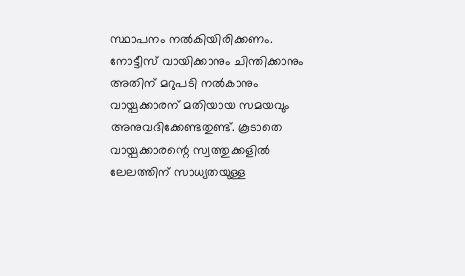സ്ഥാപനം നൽകിയിരിക്കണം. നോട്ടീസ് വായിക്കാനും ചിന്തിക്കാനും അതിന് മറുപടി നൽകാനും വായ്പക്കാരന് മതിയായ സമയവും അനുവദിക്കേണ്ടതുണ്ട്. കൂടാതെ വായ്പക്കാരന്റെ സ്വത്തുക്കളിൽ ലേലത്തിന് സാധ്യതയുള്ള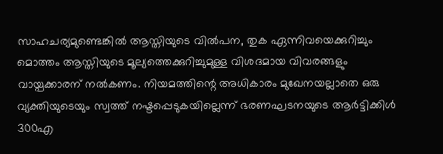സാഹചര്യമുണ്ടെങ്കിൽ ആസ്തിയുടെ വിൽപന, തുക ഏന്നിവയെക്കുറിച്ചും മൊത്തം ആസ്തിയുടെ മൂല്യത്തെക്കുറിച്ചുമുള്ള വിശദമായ വിവരങ്ങളും വായ്പക്കാരന് നൽകണം. നിയമത്തിന്റെ അധികാരം മുഖേനയല്ലാതെ ഒരു വ്യക്തിയുടെയും സ്വത്ത് നഷ്ടപ്പെടുകയില്ലെന്ന് ഭരണഘടനയുടെ ആർട്ടിക്കിൾ 300എ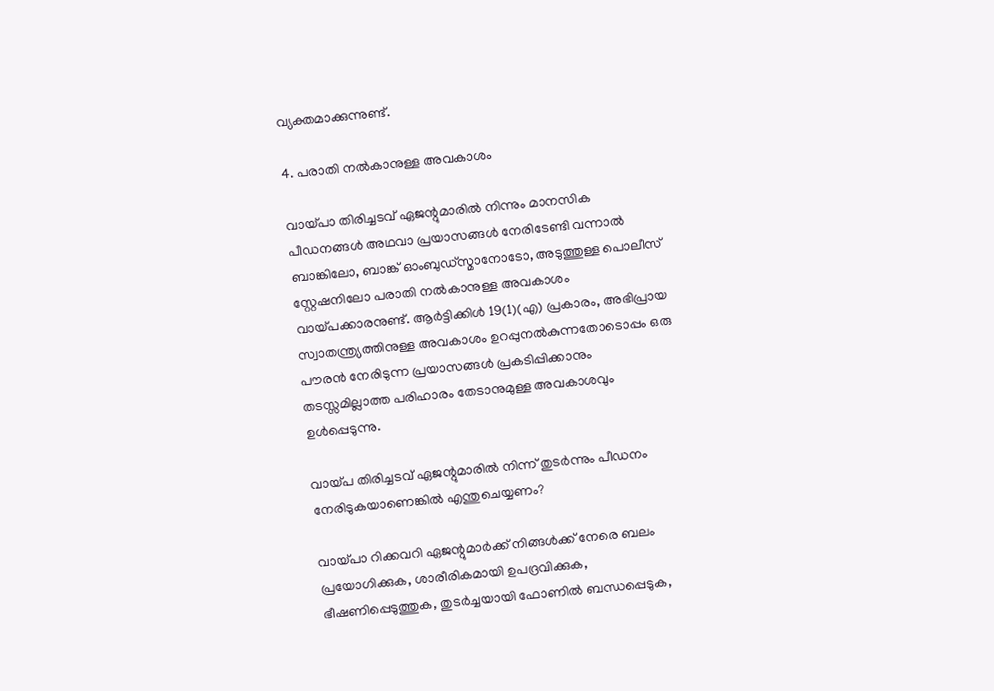വ്യക്തമാക്കുന്നുണ്ട്.

4. പരാതി നൽകാനുള്ള അവകാശം

വായ്പാ തിരിച്ചടവ് ഏജന്റുമാരിൽ നിന്നും മാനസിക പീഡനങ്ങൾ അഥവാ പ്രയാസങ്ങൾ നേരിടേണ്ടി വന്നാൽ ബാങ്കിലോ, ബാങ്ക് ഓംബുഡ്സ്മാനോടോ, അടുത്തുള്ള പൊലീസ് സ്റ്റേഷനിലോ പരാതി നൽകാനുള്ള അവകാശം വായ്പക്കാരനുണ്ട്. ആർട്ടിക്കിൾ 19(1)(എ) പ്രകാരം, അഭിപ്രായ സ്വാതന്ത്ര്യത്തിനുള്ള അവകാശം ഉറപ്പുനൽകുന്നതോടൊപ്പം ഒരു പൗരൻ നേരിടുന്ന പ്രയാസങ്ങൾ പ്രകടിപ്പിക്കാനും തടസ്സമില്ലാത്ത പരിഹാരം തേടാനുമുള്ള അവകാശവും ഉൾപ്പെടുന്നു.

വായ്പ തിരിച്ചടവ് ഏജന്റുമാരിൽ നിന്ന് തുടർന്നും പീഡനം നേരിടുകയാണെങ്കിൽ എന്തുചെയ്യണം?

വായ്പാ റിക്കവറി ഏജന്റുമാർക്ക് നിങ്ങൾക്ക് നേരെ ബലം പ്രയോഗിക്കുക, ശാരീരികമായി ഉപദ്രവിക്കുക, ഭീഷണിപ്പെടുത്തുക, തുടർച്ചയായി ഫോണിൽ ബന്ധപ്പെടുക,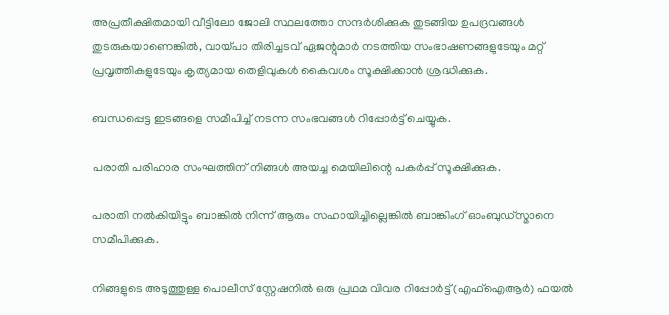അപ്രതീക്ഷിതമായി വീട്ടിലോ ജോലി സ്ഥലത്തോ സന്ദർശിക്കുക തുടങ്ങിയ ഉപദ്രവങ്ങൾ തുടരുകയാണെങ്കിൽ, വായ്പാ തിരിച്ചടവ് ഏജന്റുമാർ നടത്തിയ സംഭാഷണങ്ങളുടേയും മറ്റ് പ്രവൃത്തികളുടേയും കൃത്യമായ തെളിവുകൾ കൈവശം സൂക്ഷിക്കാൻ ശ്രദ്ധിക്കുക.

ബന്ധപ്പെട്ട ഇടങ്ങളെ സമീപിച്ച് നടന്ന സംഭവങ്ങൾ റിപ്പോർട്ട് ചെയ്യുക.

പരാതി പരിഹാര സംഘത്തിന് നിങ്ങൾ അയച്ച മെയിലിന്റെ പകർപ്പ് സൂക്ഷിക്കുക.

പരാതി നൽകിയിട്ടും ബാങ്കിൽ നിന്ന് ആരും സഹായിച്ചില്ലെങ്കിൽ ബാങ്കിംഗ് ഓംബുഡ്സ്മാനെ സമീപിക്കുക.

നിങ്ങളുടെ അടുത്തുള്ള പൊലീസ് സ്റ്റേഷനിൽ ഒരു പ്രഥമ വിവര റിപ്പോർട്ട് (എഫ്ഐആർ) ഫയൽ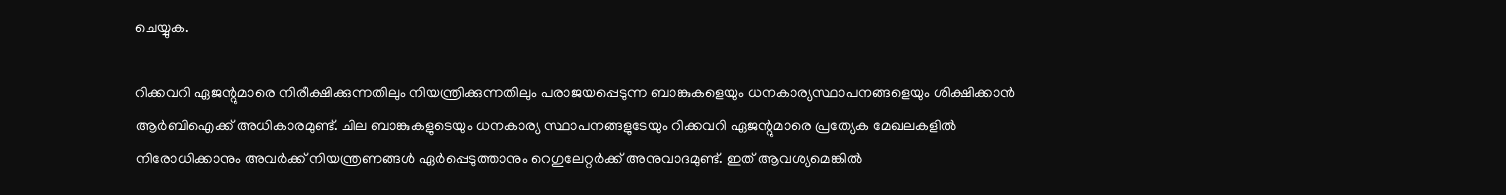ചെയ്യുക.

റിക്കവറി ഏജന്റുമാരെ നിരീക്ഷിക്കുന്നതിലും നിയന്ത്രിക്കുന്നതിലും പരാജയപ്പെടുന്ന ബാങ്കുകളെയും ധനകാര്യസ്ഥാപനങ്ങളെയും ശിക്ഷിക്കാൻ ആർ‌ബി‌ഐക്ക് അധികാരമുണ്ട്. ചില ബാങ്കുകളുടെയും ധനകാര്യ സ്ഥാപനങ്ങളുടേയും റിക്കവറി ഏജന്റുമാരെ പ്രത്യേക മേഖലകളിൽ നിരോധിക്കാനും അവർക്ക് നിയന്ത്രണങ്ങൾ ഏർപ്പെടുത്താനും റെഗുലേറ്റർക്ക് അനുവാദമുണ്ട്. ഇത് ആവശ്യമെങ്കിൽ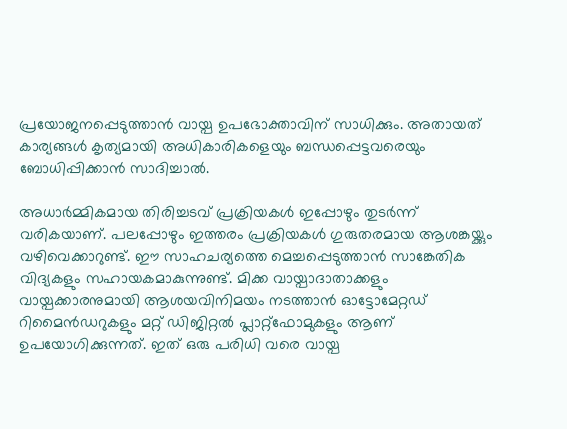പ്രയോജനപ്പെടുത്താൻ വായ്പ ഉപഭോക്താവിന് സാധിക്കും. അതായത് കാര്യങ്ങൾ കൃത്യമായി അധികാരികളെയും ബന്ധപ്പെട്ടവരെയും ബോധിപ്പിക്കാൻ സാദിച്ചാൽ.

അധാർമ്മികമായ തിരിച്ചടവ് പ്രക്രിയകൾ ഇപ്പോഴും തുടർന്ന് വരികയാണ്. പലപ്പോഴും ഇത്തരം പ്രക്രിയകൾ ഗുരുതരമായ ആശങ്കയ്ക്കും വഴിവെക്കാറുണ്ട്. ഈ സാഹചര്യത്തെ മെച്ചപ്പെടുത്താൻ സാങ്കേതിക വിദ്യകളും സഹായകമാകുന്നുണ്ട്. മിക്ക വായ്പാദാതാക്കളും വായ്പക്കാരനുമായി ആശയവിനിമയം നടത്താൻ ഓട്ടോമേറ്റഡ് റിമൈൻഡറുകളും മറ്റ് ഡിജിറ്റൽ പ്ലാറ്റ്ഫോമുകളും ആണ് ഉപയോഗിക്കുന്നത്. ഇത് ഒരു പരിധി വരെ വായ്പ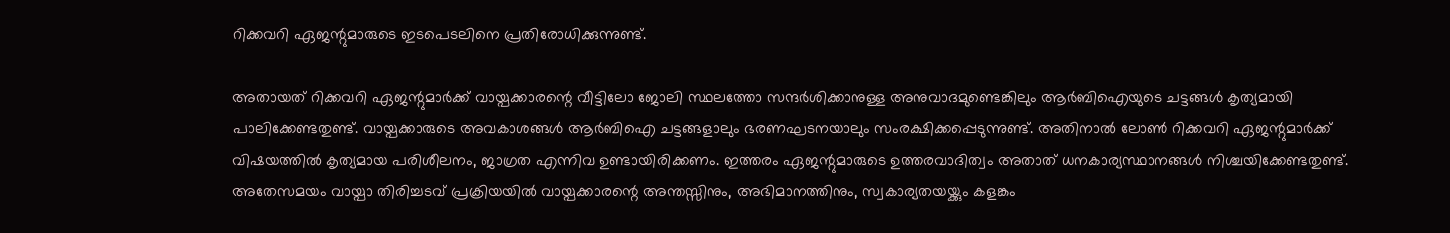റിക്കവറി ഏജന്റുമാരുടെ ഇടപെടലിനെ പ്രതിരോധിക്കുന്നുണ്ട്.

അതായത് റിക്കവറി ഏജന്റുമാർക്ക് വായ്പക്കാരന്റെ വീട്ടിലോ ജോലി സ്ഥലത്തോ സന്ദർശിക്കാനുള്ള അനുവാദമുണ്ടെങ്കിലും ആർബിഐയുടെ ചട്ടങ്ങൾ കൃത്യമായി പാലിക്കേണ്ടതുണ്ട്. വായ്പക്കാരുടെ അവകാശങ്ങൾ ആർബിഐ ചട്ടങ്ങളാലും ഭരണഘടനയാലും സംരക്ഷിക്കപ്പെടുന്നുണ്ട്. അതിനാൽ ലോൺ റിക്കവറി ഏജന്റുമാർക്ക് വിഷയത്തിൽ കൃത്യമായ പരിശീലനം, ജാഗ്രത എന്നിവ ഉണ്ടായിരിക്കണം. ഇത്തരം ഏജന്റുമാരുടെ ഉത്തരവാദിത്വം അതാത് ധനകാര്യസ്ഥാനങ്ങൾ നിശ്ചയിക്കേണ്ടതുണ്ട്. അതേസമയം വായ്പാ തിരിച്ചടവ് പ്രക്രിയയിൽ വായ്പക്കാരന്റെ അന്തസ്സിനും, അഭിമാനത്തിനും, സ്വകാര്യതയയ്ക്കും കളങ്കം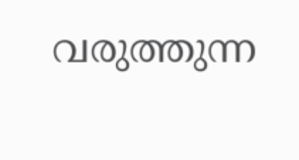വരുത്തുന്ന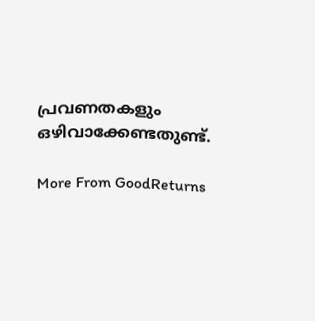പ്രവണതകളും ഒഴിവാക്കേണ്ടതുണ്ട്.

More From GoodReturns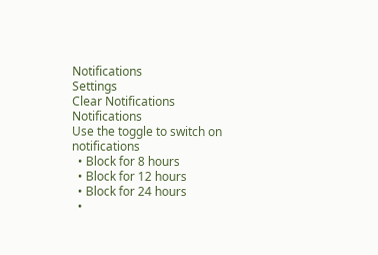Notifications
Settings
Clear Notifications
Notifications
Use the toggle to switch on notifications
  • Block for 8 hours
  • Block for 12 hours
  • Block for 24 hours
  •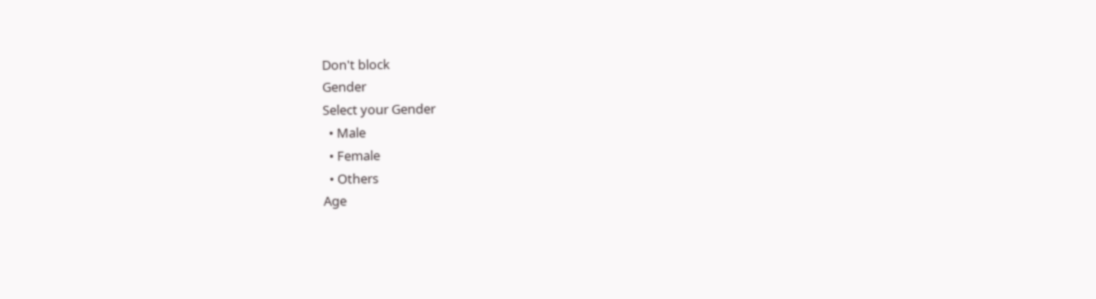Don't block
Gender
Select your Gender
  • Male
  • Female
  • Others
Age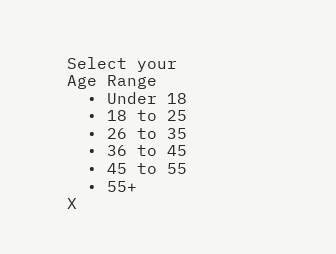Select your Age Range
  • Under 18
  • 18 to 25
  • 26 to 35
  • 36 to 45
  • 45 to 55
  • 55+
X